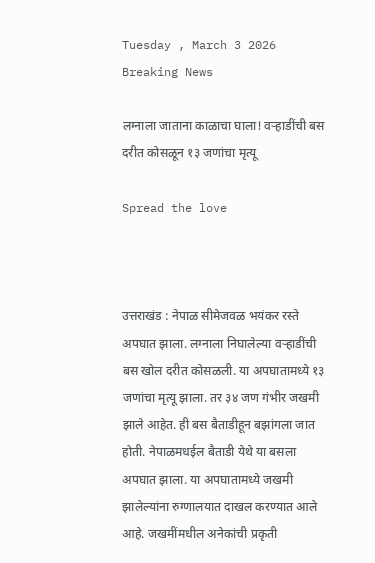Tuesday , March 3 2026
Breaking News

लग्नाला जाताना काळाचा घाला! वऱ्हाडींची बस दरीत कोसळून १३ जणांचा मृत्यू

Spread the love



उत्तराखंड : नेपाळ सीमेजवळ भयंकर रस्ते अपघात झाला. लग्नाला निघालेल्या वऱ्हाडींची बस खोल दरीत कोसळली. या अपघातामध्ये १३ जणांचा मृत्यू झाला. तर ३४ जण गंभीर जखमी झाले आहेत. ही बस बैताडीहून बझांगला जात होती. नेपाळमधईल बैताडी येथे या बसला अपघात झाला. या अपघातामध्ये जखमी झालेल्यांना रुग्णालयात दाखल करण्यात आले आहे. जखमींमधील अनेकांची प्रकृती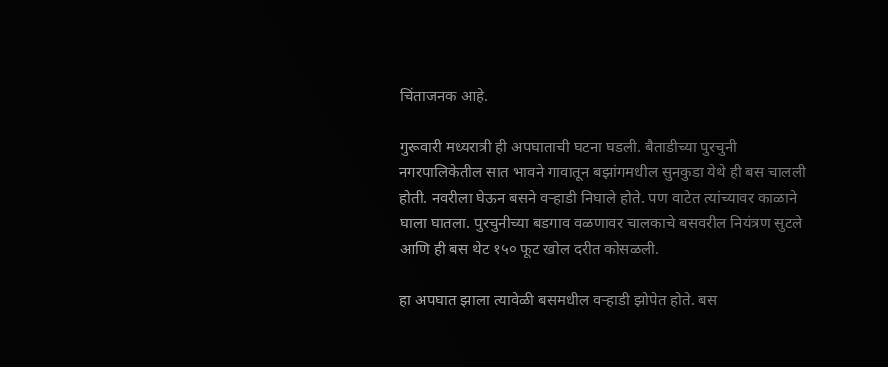चिंताजनक आहे.

गुरूवारी मध्यरात्री ही अपघाताची घटना घडली. बैताडीच्या पुरचुनी नगरपालिकेतील सात भावने गावातून बझांगमधील सुनकुडा येथे ही बस चालली होती. नवरीला घेऊन बसने वऱ्हाडी निघाले होते. पण वाटेत त्यांच्यावर काळाने घाला घातला. पुरचुनीच्या बडगाव वळणावर चालकाचे बसवरील नियंत्रण सुटले आणि ही बस थेट १५० फूट खोल दरीत कोसळली.

हा अपघात झाला त्यावेळी बसमधील वऱ्हाडी झोपेत होते. बस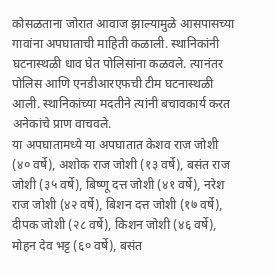कोसळताना जोरात आवाज झाल्यामुळे आसपासच्या गावांना अपघाताची माहिती कळाली. स्थानिकांनी घटनास्थळी धाव घेत पोलिसांना कळवले. त्यानंतर पोलिस आणि एनडीआरएफची टीम घटनास्थळी आली. स्थानिकांच्या मदतीने त्यांनी बचावकार्य करत अनेकांचे प्राण वाचवले.
या अपघातामध्ये या अपघातात केशव राज जोशी (४० वर्षे), अशोक राज जोशी (१३ वर्षे), बसंत राज जोशी (३५ वर्षे), बिष्णू दत्त जोशी (४१ वर्षे), नरेश राज जोशी (४२ वर्षे), बिशन दत्त जोशी (१७ वर्षे), दीपक जोशी (२८ वर्षे), किशन जोशी (४६ वर्षे), मोहन देव भट्ट (६० वर्षे), बसंत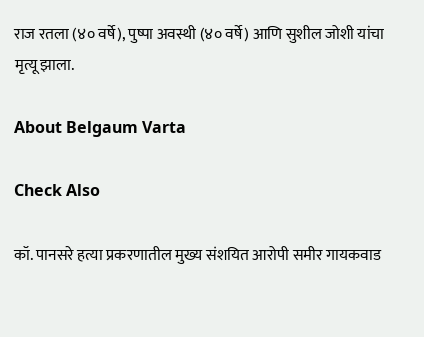राज रतला (४० वर्षे), पुष्पा अवस्थी (४० वर्षे) आणि सुशील जोशी यांचा मृत्यू झाला.

About Belgaum Varta

Check Also

कॉ. पानसरे हत्या प्रकरणातील मुख्य संशयित आरोपी समीर गायकवाड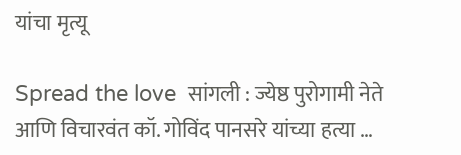यांचा मृत्यू

Spread the love  सांगली : ज्येष्ठ पुरोगामी नेते आणि विचारवंत कॉ. गोविंद पानसरे यांच्या हत्या …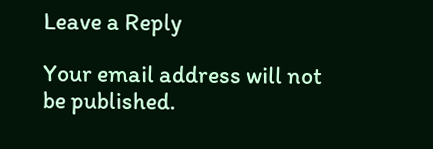Leave a Reply

Your email address will not be published.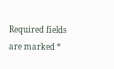Required fields are marked *